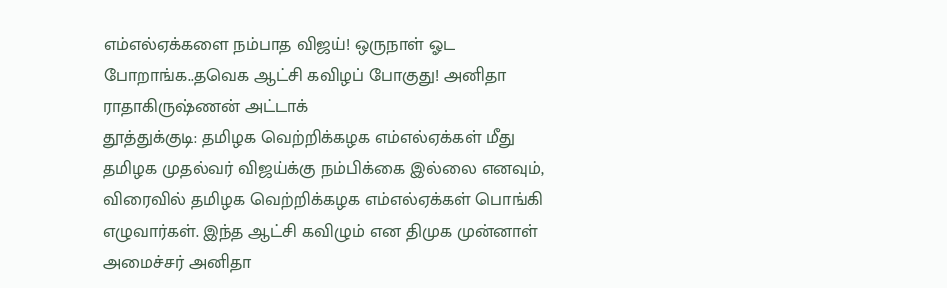எம்எல்ஏக்களை நம்பாத விஜய்! ஒருநாள் ஓட போறாங்க..தவெக ஆட்சி கவிழப் போகுது! அனிதா ராதாகிருஷ்ணன் அட்டாக்
தூத்துக்குடி: தமிழக வெற்றிக்கழக எம்எல்ஏக்கள் மீது தமிழக முதல்வர் விஜய்க்கு நம்பிக்கை இல்லை எனவும், விரைவில் தமிழக வெற்றிக்கழக எம்எல்ஏக்கள் பொங்கி எழுவார்கள். இந்த ஆட்சி கவிழும் என திமுக முன்னாள் அமைச்சர் அனிதா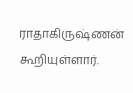ராதாகிருஷ்ணன் கூறியுள்ளார்.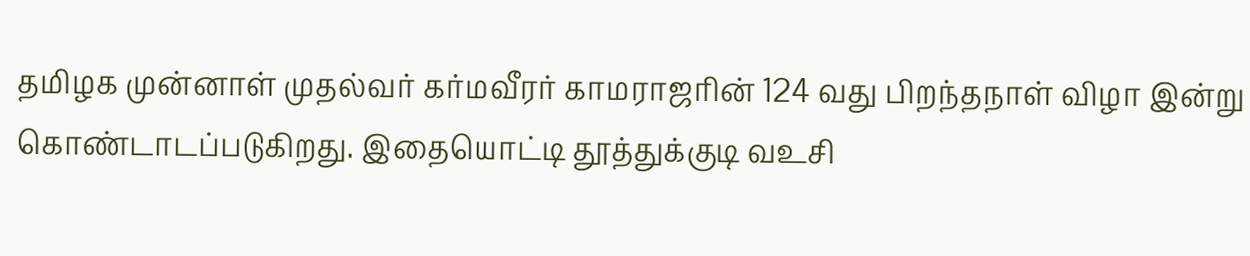தமிழக முன்னாள் முதல்வர் கர்மவீரர் காமராஜரின் 124 வது பிறந்தநாள் விழா இன்று கொண்டாடப்படுகிறது. இதையொட்டி தூத்துக்குடி வஉசி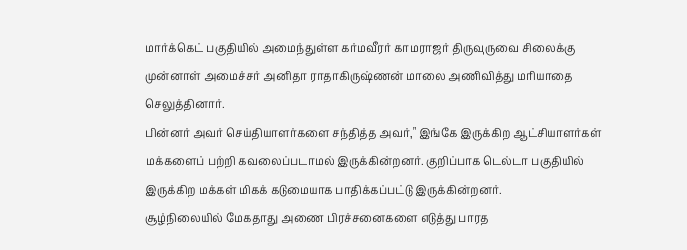மார்க்கெட் பகுதியில் அமைந்துள்ள கர்மவீரர் காமராஜர் திருவுருவை சிலைக்கு முன்னாள் அமைச்சர் அனிதா ராதாகிருஷ்ணன் மாலை அணிவித்து மரியாதை செலுத்தினார்.
பின்னர் அவர் செய்தியாளர்களை சந்தித்த அவர்," இங்கே இருக்கிற ஆட்சியாளர்கள் மக்களைப் பற்றி கவலைப்படாமல் இருக்கின்றனர். குறிப்பாக டெல்டா பகுதியில் இருக்கிற மக்கள் மிகக் கடுமையாக பாதிக்கப்பட்டு இருக்கின்றனர்.
சூழ்நிலையில் மேகதாது அணை பிரச்சனைகளை எடுத்து பாரத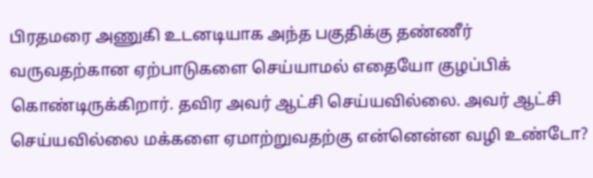பிரதமரை அணுகி உடனடியாக அந்த பகுதிக்கு தண்ணீர் வருவதற்கான ஏற்பாடுகளை செய்யாமல் எதையோ குழப்பிக் கொண்டிருக்கிறார். தவிர அவர் ஆட்சி செய்யவில்லை. அவர் ஆட்சி செய்யவில்லை மக்களை ஏமாற்றுவதற்கு என்னென்ன வழி உண்டோ?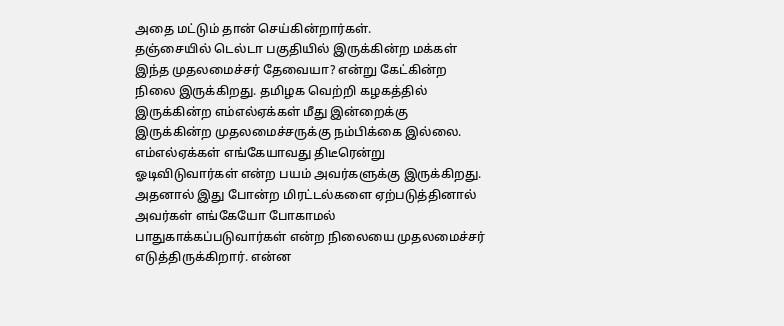அதை மட்டும் தான் செய்கின்றார்கள்.
தஞ்சையில் டெல்டா பகுதியில் இருக்கின்ற மக்கள் இந்த முதலமைச்சர் தேவையா? என்று கேட்கின்ற நிலை இருக்கிறது. தமிழக வெற்றி கழகத்தில் இருக்கின்ற எம்எல்ஏக்கள் மீது இன்றைக்கு இருக்கின்ற முதலமைச்சருக்கு நம்பிக்கை இல்லை. எம்எல்ஏக்கள் எங்கேயாவது திடீரென்று ஓடிவிடுவார்கள் என்ற பயம் அவர்களுக்கு இருக்கிறது.
அதனால் இது போன்ற மிரட்டல்களை ஏற்படுத்தினால் அவர்கள் எங்கேயோ போகாமல் பாதுகாக்கப்படுவார்கள் என்ற நிலையை முதலமைச்சர் எடுத்திருக்கிறார். என்ன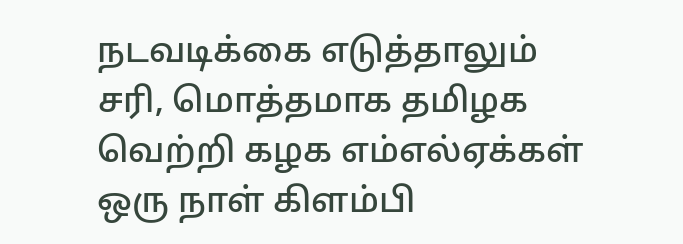நடவடிக்கை எடுத்தாலும் சரி, மொத்தமாக தமிழக வெற்றி கழக எம்எல்ஏக்கள் ஒரு நாள் கிளம்பி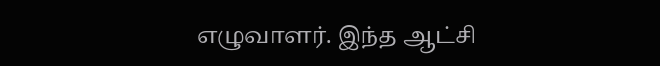எழுவாளர். இந்த ஆட்சி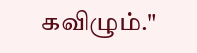கவிழும்."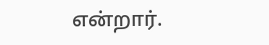என்றார்.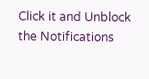Click it and Unblock the Notifications